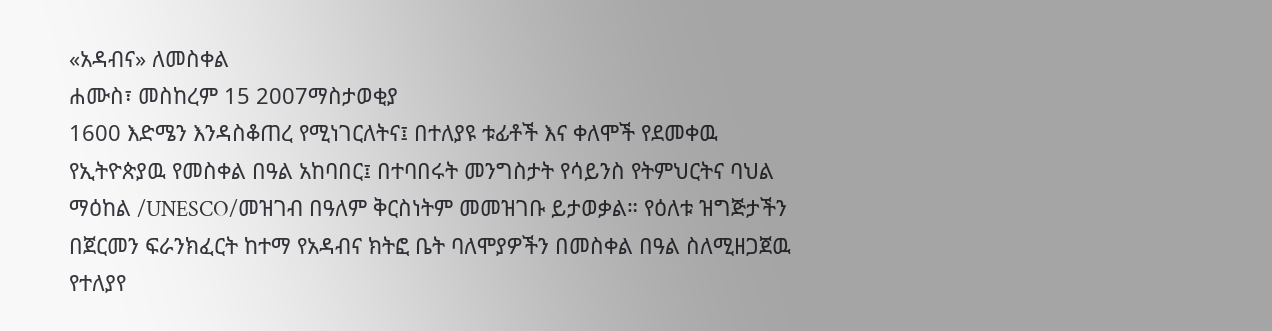«አዳብና» ለመስቀል
ሐሙስ፣ መስከረም 15 2007ማስታወቂያ
1600 እድሜን እንዳስቆጠረ የሚነገርለትና፤ በተለያዩ ቱፊቶች እና ቀለሞች የደመቀዉ የኢትዮጵያዉ የመስቀል በዓል አከባበር፤ በተባበሩት መንግስታት የሳይንስ የትምህርትና ባህል ማዕከል /UNESCO/መዝገብ በዓለም ቅርስነትም መመዝገቡ ይታወቃል። የዕለቱ ዝግጅታችን በጀርመን ፍራንክፈርት ከተማ የአዳብና ክትፎ ቤት ባለሞያዎችን በመስቀል በዓል ስለሚዘጋጀዉ የተለያየ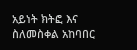አይነት ክትፎ እና ስለመስቀል አከባበር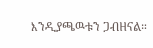እንዲያጫዉቱን ጋብዘናል።